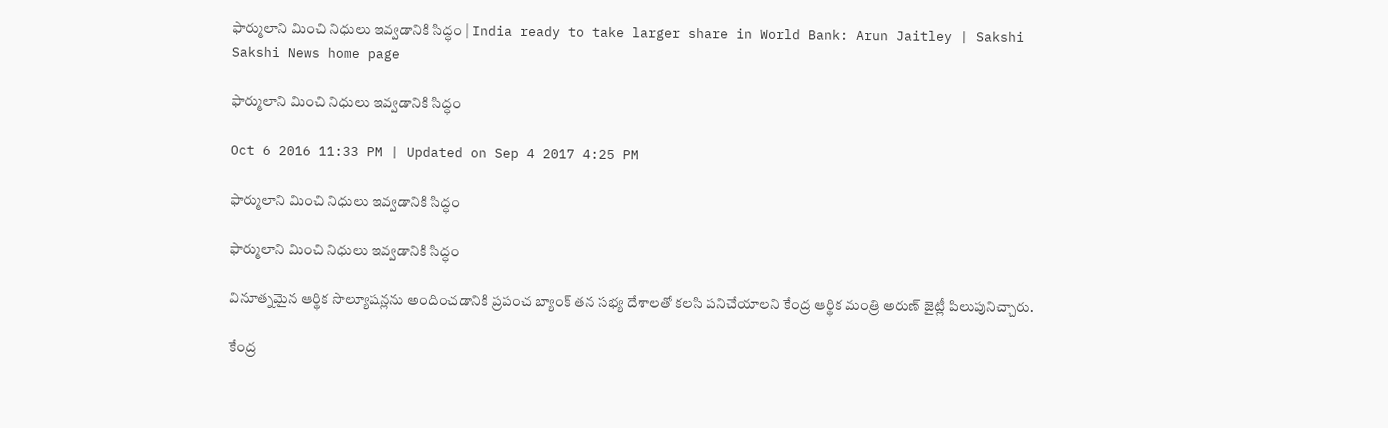ఫార్ములాని మించి నిధులు ఇవ్వడానికి సిద్ధం | India ready to take larger share in World Bank: Arun Jaitley | Sakshi
Sakshi News home page

ఫార్ములాని మించి నిధులు ఇవ్వడానికి సిద్ధం

Oct 6 2016 11:33 PM | Updated on Sep 4 2017 4:25 PM

ఫార్ములాని మించి నిధులు ఇవ్వడానికి సిద్ధం

ఫార్ములాని మించి నిధులు ఇవ్వడానికి సిద్ధం

వినూత్నమైన ఆర్థిక సొల్యూషన్లను అందించడానికి ప్రపంచ బ్యాంక్ తన సభ్య దేశాలతో కలసి పనిచేయాలని కేంద్ర ఆర్థిక మంత్రి అరుణ్ జైట్లీ పిలుపునిచ్చారు.

కేంద్ర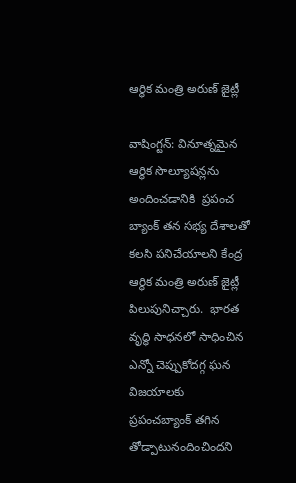ఆర్థిక మంత్రి అరుణ్ జైట్లీ

వాషింగ్టన్: వినూత్నమైన ఆర్థిక సొల్యూషన్లను అందించడానికి  ప్రపంచ బ్యాంక్ తన సభ్య దేశాలతో కలసి పనిచేయాలని కేంద్ర ఆర్థిక మంత్రి అరుణ్ జైట్లీ పిలుపునిచ్చారు.  భారత వృద్ధి సాధనలో సాధించిన ఎన్నో చెప్పుకోదగ్గ ఘన విజయాలకు ప్రపంచబ్యాంక్ తగిన తోడ్పాటునందించిందని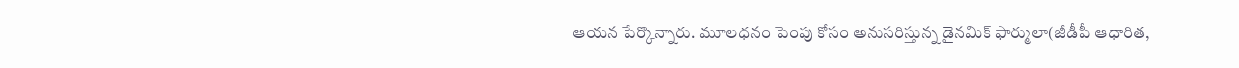ఆయన పేర్కొన్నారు. మూలధనం పెంపు కోసం అనుసరిస్తున్న డైనమిక్ ఫార్ములా(జీడీపీ ఆధారిత,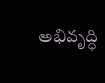అభివృద్ధి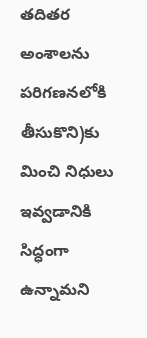తదితర అంశాలను పరిగణనలోకి తీసుకొని)కు మించి నిధులు ఇవ్వడానికి సిద్ధంగా ఉన్నామని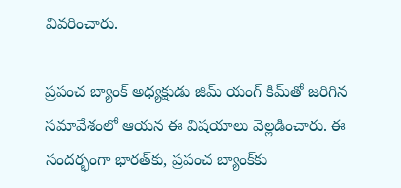వివరించారు.

ప్రపంచ బ్యాంక్ అధ్యక్షుడు జిమ్ యంగ్ కిమ్‌తో జరిగిన సమావేశంలో ఆయన ఈ విషయాలు వెల్లడించారు. ఈ సందర్భంగా భారత్‌కు, ప్రపంచ బ్యాంక్‌కు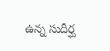ఉన్న సుదీర్ఘ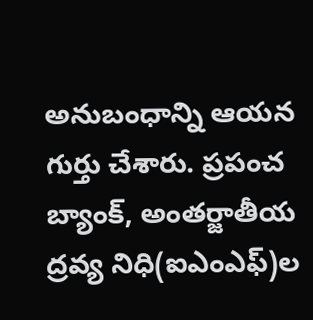అనుబంధాన్ని ఆయన గుర్తు చేశారు. ప్రపంచ బ్యాంక్, అంతర్జాతీయ ద్రవ్య నిధి(ఐఎంఎఫ్)ల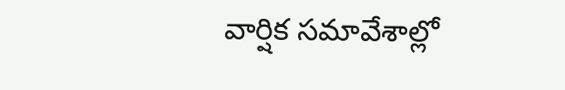వార్షిక సమావేశాల్లో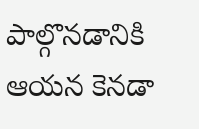పాల్గొనడానికి ఆయన కెనడా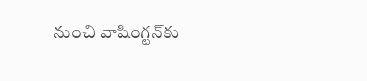నుంచి వాషింగ్టన్‌కు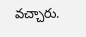వచ్చారు.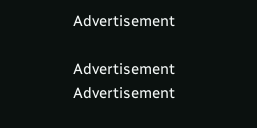Advertisement

Advertisement
Advertisement